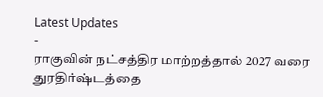Latest Updates
-
ராகுவின் நட்சத்திர மாற்றத்தால் 2027 வரை துரதிர்ஷ்டத்தை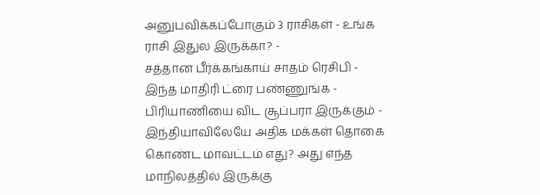அனுபவிக்கப்போகும் 3 ராசிகள் - உங்க ராசி இதுல இருக்கா? -
சத்தான பீர்க்கங்காய் சாதம் ரெசிபி - இந்த மாதிரி ட்ரை பண்ணுங்க - பிரியாணியை விட சூப்பரா இருக்கும் -
இந்தியாவிலேயே அதிக மக்கள் தொகை கொண்ட மாவட்டம் எது? அது எந்த மாநிலத்தில் இருக்கு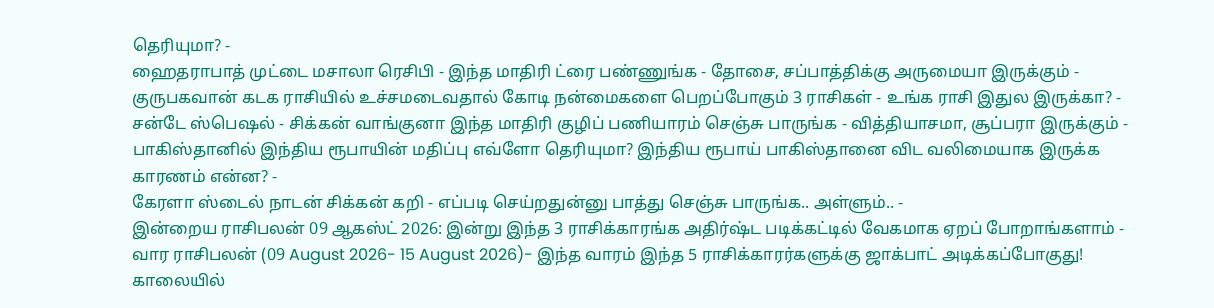தெரியுமா? -
ஹைதராபாத் முட்டை மசாலா ரெசிபி - இந்த மாதிரி ட்ரை பண்ணுங்க - தோசை, சப்பாத்திக்கு அருமையா இருக்கும் -
குருபகவான் கடக ராசியில் உச்சமடைவதால் கோடி நன்மைகளை பெறப்போகும் 3 ராசிகள் - உங்க ராசி இதுல இருக்கா? -
சன்டே ஸ்பெஷல் - சிக்கன் வாங்குனா இந்த மாதிரி குழிப் பணியாரம் செஞ்சு பாருங்க - வித்தியாசமா, சூப்பரா இருக்கும் -
பாகிஸ்தானில் இந்திய ரூபாயின் மதிப்பு எவ்ளோ தெரியுமா? இந்திய ரூபாய் பாகிஸ்தானை விட வலிமையாக இருக்க காரணம் என்ன? -
கேரளா ஸ்டைல் நாடன் சிக்கன் கறி - எப்படி செய்றதுன்னு பாத்து செஞ்சு பாருங்க.. அள்ளும்.. -
இன்றைய ராசிபலன் 09 ஆகஸ்ட் 2026: இன்று இந்த 3 ராசிக்காரங்க அதிர்ஷ்ட படிக்கட்டில் வேகமாக ஏறப் போறாங்களாம் -
வார ராசிபலன் (09 August 2026- 15 August 2026)- இந்த வாரம் இந்த 5 ராசிக்காரர்களுக்கு ஜாக்பாட் அடிக்கப்போகுது!
காலையில்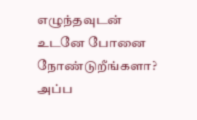எழுந்தவுடன் உடனே போனை நோண்டுறீங்களா? அப்ப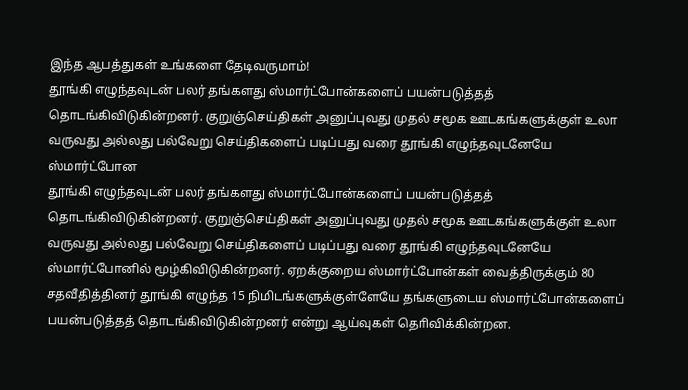இந்த ஆபத்துகள் உங்களை தேடிவருமாம்!
தூங்கி எழுந்தவுடன் பலர் தங்களது ஸ்மார்ட்போன்களைப் பயன்படுத்தத் தொடங்கிவிடுகின்றனர். குறுஞ்செய்திகள் அனுப்புவது முதல் சமூக ஊடகங்களுக்குள் உலா வருவது அல்லது பல்வேறு செய்திகளைப் படிப்பது வரை தூங்கி எழுந்தவுடனேயே ஸ்மார்ட்போன
தூங்கி எழுந்தவுடன் பலர் தங்களது ஸ்மார்ட்போன்களைப் பயன்படுத்தத் தொடங்கிவிடுகின்றனர். குறுஞ்செய்திகள் அனுப்புவது முதல் சமூக ஊடகங்களுக்குள் உலா வருவது அல்லது பல்வேறு செய்திகளைப் படிப்பது வரை தூங்கி எழுந்தவுடனேயே ஸ்மார்ட்போனில் மூழ்கிவிடுகின்றனர். ஏறக்குறைய ஸ்மார்ட்போன்கள் வைத்திருக்கும் 80 சதவீதித்தினர் தூங்கி எழுந்த 15 நிமிடங்களுக்குள்ளேயே தங்களுடைய ஸ்மார்ட்போன்களைப் பயன்படுத்தத் தொடங்கிவிடுகின்றனர் என்று ஆய்வுகள் தொிவிக்கின்றன.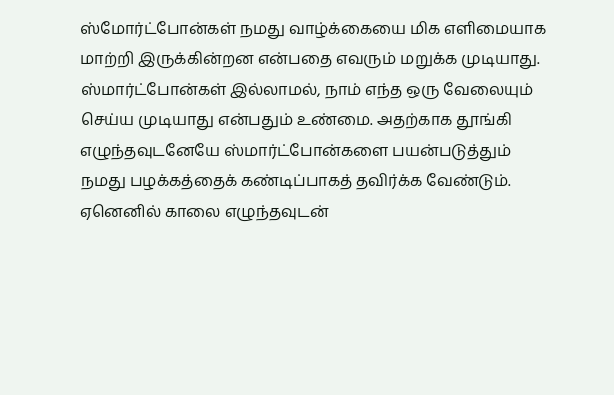ஸ்மோர்ட்போன்கள் நமது வாழ்க்கையை மிக எளிமையாக மாற்றி இருக்கின்றன என்பதை எவரும் மறுக்க முடியாது. ஸ்மார்ட்போன்கள் இல்லாமல், நாம் எந்த ஒரு வேலையும் செய்ய முடியாது என்பதும் உண்மை. அதற்காக தூங்கி எழுந்தவுடனேயே ஸ்மார்ட்போன்களை பயன்படுத்தும் நமது பழக்கத்தைக் கண்டிப்பாகத் தவிர்க்க வேண்டும். ஏனெனில் காலை எழுந்தவுடன்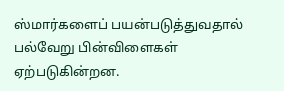ஸ்மார்களைப் பயன்படுத்துவதால் பல்வேறு பின்விளைகள் ஏற்படுகின்றன.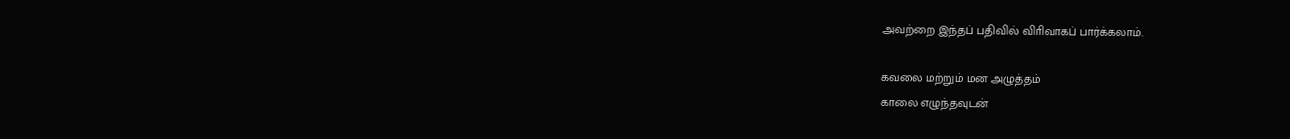அவற்றை இந்தப் பதிவில் விாிவாகப் பார்க்கலாம்.

கவலை மற்றும் மன அழுத்தம்
காலை எழுந்தவுடன்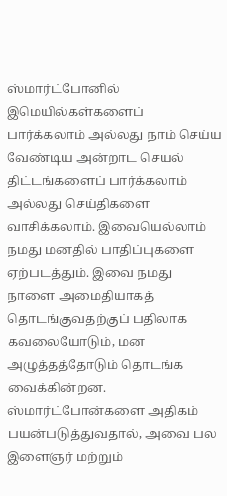ஸ்மார்ட்போனில் இமெயில்கள்களைப் பார்க்கலாம் அல்லது நாம் செய்ய வேண்டிய அன்றாட செயல் திட்டங்களைப் பார்க்கலாம் அல்லது செய்திகளை வாசிக்கலாம். இவையெல்லாம் நமது மனதில் பாதிப்புகளை ஏற்படத்தும். இவை நமது நாளை அமைதியாகத் தொடங்குவதற்குப் பதிலாக கவலையோடும், மன அழுத்தத்தோடும் தொடங்க வைக்கின்றன.
ஸ்மார்ட்போன்களை அதிகம் பயன்படுத்துவதால், அவை பல இளைஞர் மற்றும்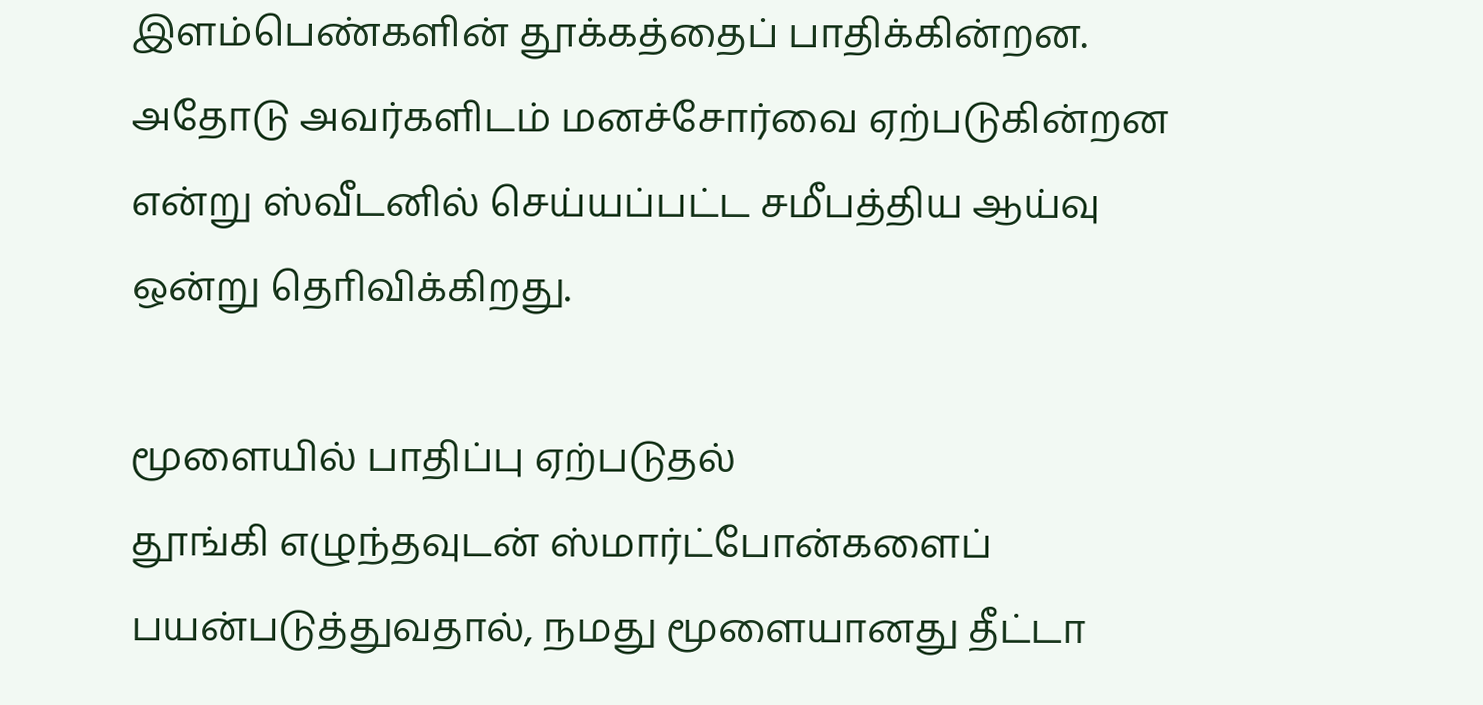இளம்பெண்களின் தூக்கத்தைப் பாதிக்கின்றன. அதோடு அவர்களிடம் மனச்சோர்வை ஏற்படுகின்றன என்று ஸ்வீடனில் செய்யப்பட்ட சமீபத்திய ஆய்வு ஒன்று தொிவிக்கிறது.

மூளையில் பாதிப்பு ஏற்படுதல்
தூங்கி எழுந்தவுடன் ஸ்மார்ட்போன்களைப் பயன்படுத்துவதால், நமது மூளையானது தீட்டா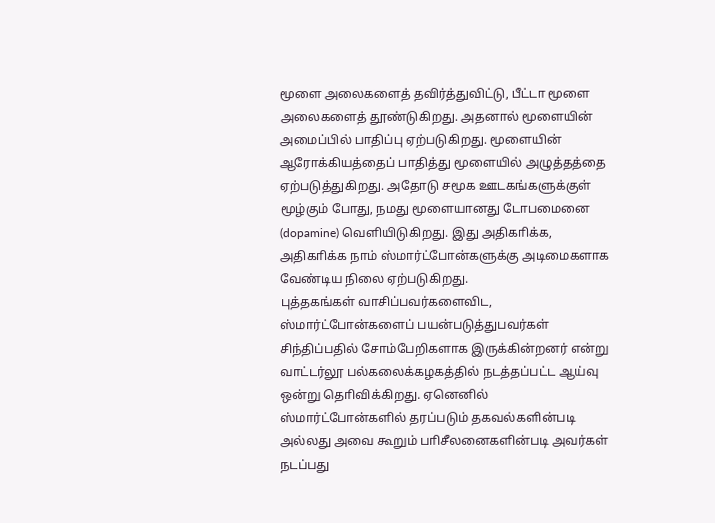மூளை அலைகளைத் தவிர்த்துவிட்டு, பீட்டா மூளை அலைகளைத் தூண்டுகிறது. அதனால் மூளையின் அமைப்பில் பாதிப்பு ஏற்படுகிறது. மூளையின் ஆரோக்கியத்தைப் பாதித்து மூளையில் அழுத்தத்தை ஏற்படுத்துகிறது. அதோடு சமூக ஊடகங்களுக்குள் மூழ்கும் போது, நமது மூளையானது டோபமைனை (dopamine) வெளியிடுகிறது. இது அதிகாிக்க, அதிகாிக்க நாம் ஸ்மார்ட்போன்களுக்கு அடிமைகளாக வேண்டிய நிலை ஏற்படுகிறது.
புத்தகங்கள் வாசிப்பவர்களைவிட, ஸ்மார்ட்போன்களைப் பயன்படுத்துபவர்கள் சிந்திப்பதில் சோம்பேறிகளாக இருக்கின்றனர் என்று வாட்டர்லூ பல்கலைக்கழகத்தில் நடத்தப்பட்ட ஆய்வு ஒன்று தொிவிக்கிறது. ஏனெனில் ஸ்மார்ட்போன்களில் தரப்படும் தகவல்களின்படி அல்லது அவை கூறும் பாிசீலனைகளின்படி அவர்கள் நடப்பது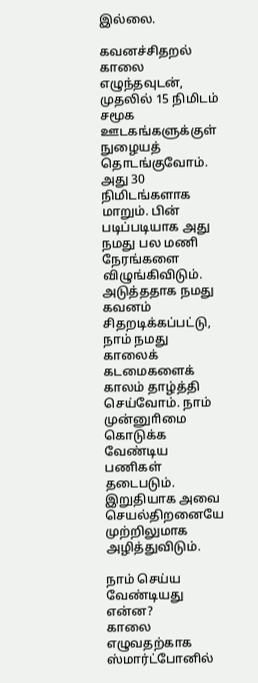இல்லை.

கவனச்சிதறல்
காலை எழுந்தவுடன், முதலில் 15 நிமிடம் சமூக ஊடகங்களுக்குள் நுழையத் தொடங்குவோம். அது 30 நிமிடங்களாக மாறும். பின் படிப்படியாக அது நமது பல மணி நேரங்களை விழுங்கிவிடும். அடுத்ததாக நமது கவனம் சிதறடிக்கப்பட்டு, நாம் நமது காலைக் கடமைகளைக் காலம் தாழ்த்தி செய்வோம். நாம் முன்னுாிமை கொடுக்க வேண்டிய பணிகள் தடைபடும். இறுதியாக அவை செயல்திறனையே முற்றிலுமாக அழித்துவிடும்.

நாம் செய்ய வேண்டியது என்ன?
காலை எழுவதற்காக ஸ்மார்ட்போனில்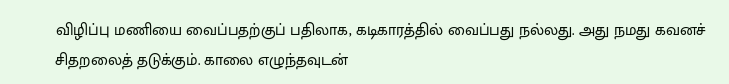விழிப்பு மணியை வைப்பதற்குப் பதிலாக, கடிகாரத்தில் வைப்பது நல்லது. அது நமது கவனச் சிதறலைத் தடுக்கும். காலை எழுந்தவுடன்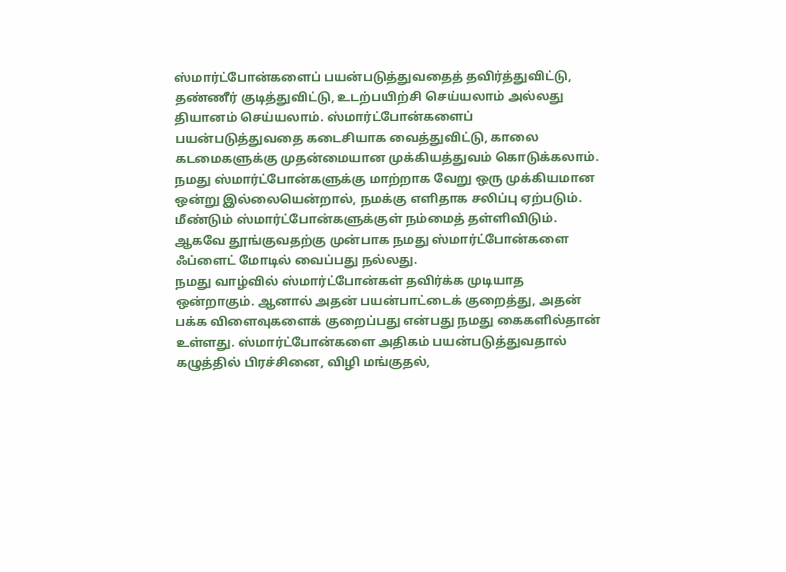ஸ்மார்ட்போன்களைப் பயன்படுத்துவதைத் தவிர்த்துவிட்டு, தண்ணீர் குடித்துவிட்டு, உடற்பயிற்சி செய்யலாம் அல்லது தியானம் செய்யலாம். ஸ்மார்ட்போன்களைப் பயன்படுத்துவதை கடைசியாக வைத்துவிட்டு, காலை கடமைகளுக்கு முதன்மையான முக்கியத்துவம் கொடுக்கலாம்.
நமது ஸ்மார்ட்போன்களுக்கு மாற்றாக வேறு ஒரு முக்கியமான ஒன்று இல்லையென்றால், நமக்கு எளிதாக சலிப்பு ஏற்படும். மீண்டும் ஸ்மார்ட்போன்களுக்குள் நம்மைத் தள்ளிவிடும். ஆகவே தூங்குவதற்கு முன்பாக நமது ஸ்மார்ட்போன்களை ஃப்ளைட் மோடில் வைப்பது நல்லது.
நமது வாழ்வில் ஸ்மார்ட்போன்கள் தவிர்க்க முடியாத ஒன்றாகும். ஆனால் அதன் பயன்பாட்டைக் குறைத்து, அதன் பக்க விளைவுகளைக் குறைப்பது என்பது நமது கைகளில்தான் உள்ளது. ஸ்மார்ட்போன்களை அதிகம் பயன்படுத்துவதால் கழுத்தில் பிரச்சினை, விழி மங்குதல்,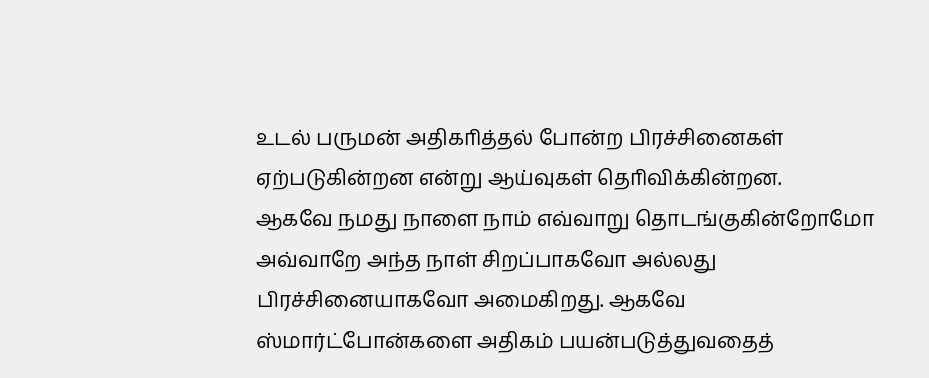உடல் பருமன் அதிகாித்தல் போன்ற பிரச்சினைகள் ஏற்படுகின்றன என்று ஆய்வுகள் தொிவிக்கின்றன.
ஆகவே நமது நாளை நாம் எவ்வாறு தொடங்குகின்றோமோ அவ்வாறே அந்த நாள் சிறப்பாகவோ அல்லது பிரச்சினையாகவோ அமைகிறது. ஆகவே ஸ்மார்ட்போன்களை அதிகம் பயன்படுத்துவதைத்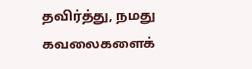தவிர்த்து, நமது கவலைகளைக்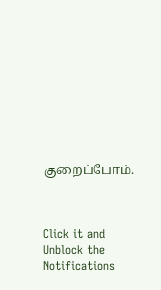குறைப்போம்.



Click it and Unblock the Notifications